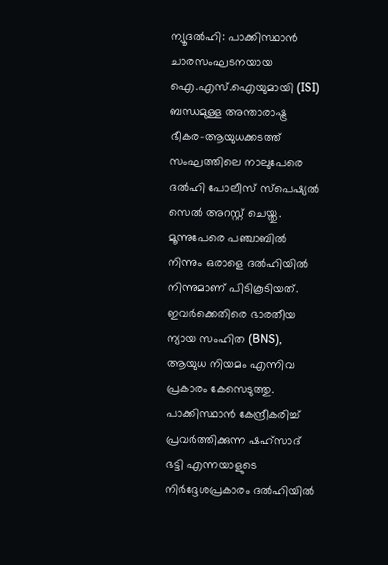ന്യൂദൽഹി: പാക്കിസ്ഥാൻ ചാരസംഘടനയായ ഐ.എസ്.ഐയുമായി (ISI) ബന്ധമുള്ള അന്താരാഷ്ട്ര ഭീകര-ആയുധക്കടത്ത് സംഘത്തിലെ നാലുപേരെ ദൽഹി പോലീസ് സ്പെഷ്യൽ സെൽ അറസ്റ്റ് ചെയ്തു. മൂന്നുപേരെ പഞ്ചാബിൽ നിന്നും ഒരാളെ ദൽഹിയിൽ നിന്നുമാണ് പിടികൂടിയത്. ഇവർക്കെതിരെ ഭാരതീയ ന്യായ സംഹിത (BNS), ആയുധ നിയമം എന്നിവ പ്രകാരം കേസെടുത്തു.
പാക്കിസ്ഥാൻ കേന്ദ്രീകരിച്ച് പ്രവർത്തിക്കുന്ന ഷഹ്സാദ് ഭട്ടി എന്നയാളുടെ നിർദ്ദേശപ്രകാരം ദൽഹിയിൽ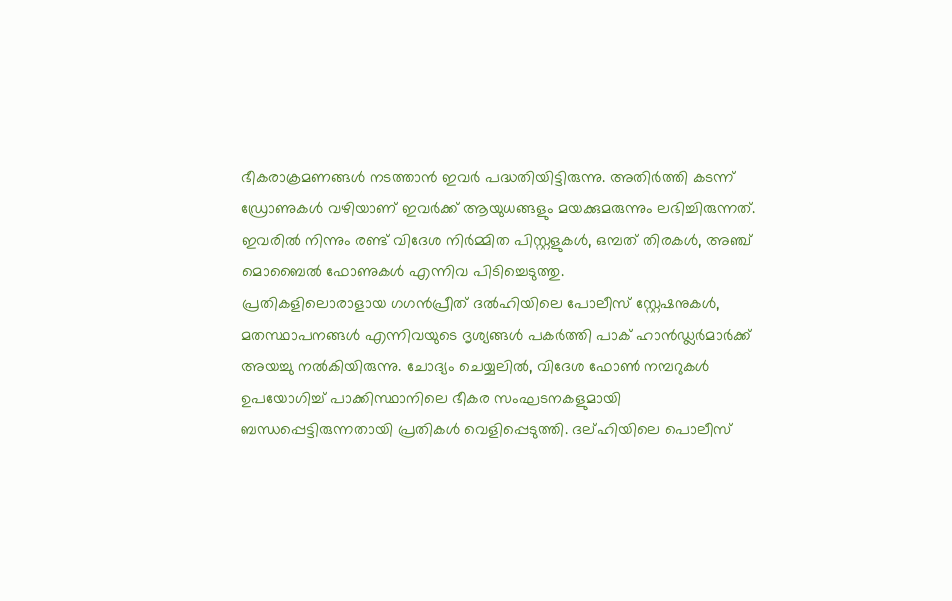ഭീകരാക്രമണങ്ങൾ നടത്താൻ ഇവർ പദ്ധതിയിട്ടിരുന്നു. അതിർത്തി കടന്ന് ഡ്രോണുകൾ വഴിയാണ് ഇവർക്ക് ആയുധങ്ങളും മയക്കുമരുന്നും ലഭിച്ചിരുന്നത്. ഇവരിൽ നിന്നും രണ്ട് വിദേശ നിർമ്മിത പിസ്റ്റളുകൾ, ഒമ്പത് തിരകൾ, അഞ്ച് മൊബൈൽ ഫോണുകൾ എന്നിവ പിടിച്ചെടുത്തു.
പ്രതികളിലൊരാളായ ഗഗൻപ്രീത് ദൽഹിയിലെ പോലീസ് സ്റ്റേഷനുകൾ, മതസ്ഥാപനങ്ങൾ എന്നിവയുടെ ദൃശ്യങ്ങൾ പകർത്തി പാക് ഹാൻഡ്ലർമാർക്ക് അയച്ചു നൽകിയിരുന്നു. ചോദ്യം ചെയ്യലിൽ, വിദേശ ഫോൺ നമ്പറുകൾ ഉപയോഗിച്ച് പാക്കിസ്ഥാനിലെ ഭീകര സംഘടനകളുമായി ബന്ധപ്പെട്ടിരുന്നതായി പ്രതികൾ വെളിപ്പെടുത്തി. ദല്ഹിയിലെ പൊലീസ്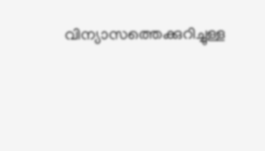വിന്യാസത്തെക്കുറിച്ചുള്ള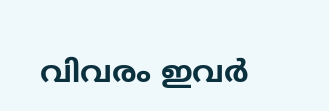വിവരം ഇവർ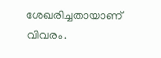ശേഖരിച്ചതായാണ് വിവരം.